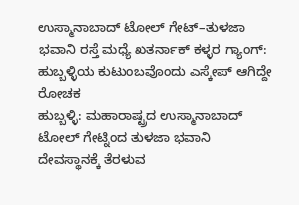ಉಸ್ಮಾನಾಬಾದ್ ಟೋಲ್ ಗೇಟ್–ತುಳಜಾ ಭವಾನಿ ರಸ್ತೆ ಮಧ್ಯೆ ಖತರ್ನಾಕ್ ಕಳ್ಳರ ಗ್ಯಾಂಗ್: ಹುಬ್ಬಳ್ಳಿಯ ಕುಟುಂಬವೊಂದು ಎಸ್ಕೇಪ್ ಆಗಿದ್ದೇ ರೋಚಕ
ಹುಬ್ಬಳ್ಳಿ: ಮಹಾರಾಷ್ಟ್ರದ ಉಸ್ಮಾನಾಬಾದ್ ಟೋಲ್ ಗೇಟ್ನಿಂದ ತುಳಜಾ ಭವಾನಿ ದೇವಸ್ಥಾನಕ್ಕೆ ತೆರಳುವ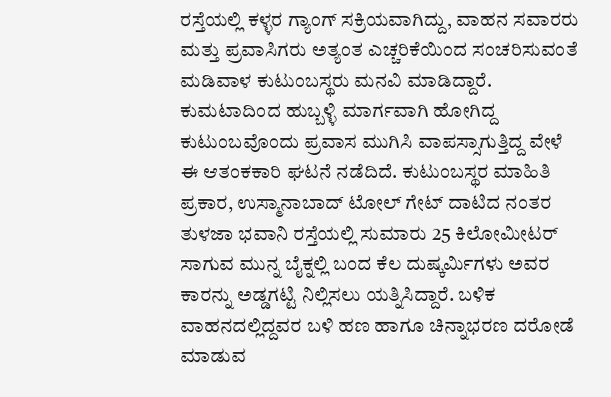ರಸ್ತೆಯಲ್ಲಿ ಕಳ್ಳರ ಗ್ಯಾಂಗ್ ಸಕ್ರಿಯವಾಗಿದ್ದು, ವಾಹನ ಸವಾರರು ಮತ್ತು ಪ್ರವಾಸಿಗರು ಅತ್ಯಂತ ಎಚ್ಚರಿಕೆಯಿಂದ ಸಂಚರಿಸುವಂತೆ ಮಡಿವಾಳ ಕುಟುಂಬಸ್ಥರು ಮನವಿ ಮಾಡಿದ್ದಾರೆ.
ಕುಮಟಾದಿಂದ ಹುಬ್ಬಳ್ಳಿ ಮಾರ್ಗವಾಗಿ ಹೋಗಿದ್ದ ಕುಟುಂಬವೊಂದು ಪ್ರವಾಸ ಮುಗಿಸಿ ವಾಪಸ್ಸಾಗುತ್ತಿದ್ದ ವೇಳೆ ಈ ಆತಂಕಕಾರಿ ಘಟನೆ ನಡೆದಿದೆ. ಕುಟುಂಬಸ್ಥರ ಮಾಹಿತಿ ಪ್ರಕಾರ, ಉಸ್ಮಾನಾಬಾದ್ ಟೋಲ್ ಗೇಟ್ ದಾಟಿದ ನಂತರ ತುಳಜಾ ಭವಾನಿ ರಸ್ತೆಯಲ್ಲಿ ಸುಮಾರು 25 ಕಿಲೋಮೀಟರ್ ಸಾಗುವ ಮುನ್ನ ಬೈಕ್ನಲ್ಲಿ ಬಂದ ಕೆಲ ದುಷ್ಕರ್ಮಿಗಳು ಅವರ ಕಾರನ್ನು ಅಡ್ಡಗಟ್ಟಿ ನಿಲ್ಲಿಸಲು ಯತ್ನಿಸಿದ್ದಾರೆ. ಬಳಿಕ ವಾಹನದಲ್ಲಿದ್ದವರ ಬಳಿ ಹಣ ಹಾಗೂ ಚಿನ್ನಾಭರಣ ದರೋಡೆ ಮಾಡುವ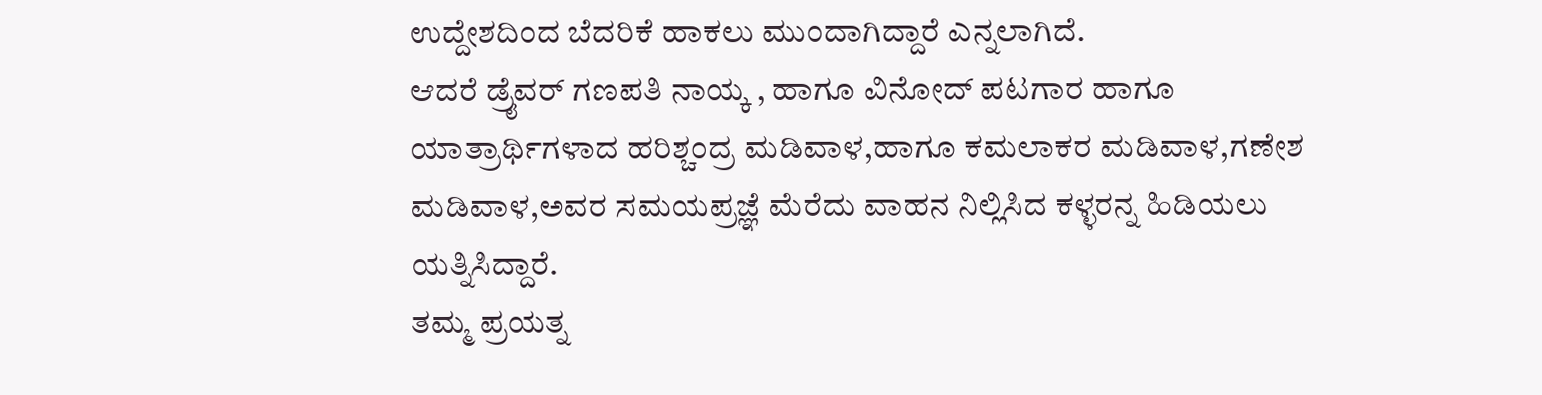ಉದ್ದೇಶದಿಂದ ಬೆದರಿಕೆ ಹಾಕಲು ಮುಂದಾಗಿದ್ದಾರೆ ಎನ್ನಲಾಗಿದೆ.
ಆದರೆ ಡ್ರೈವರ್ ಗಣಪತಿ ನಾಯ್ಕ , ಹಾಗೂ ವಿನೋದ್ ಪಟಗಾರ ಹಾಗೂ ಯಾತ್ರಾರ್ಥಿಗಳಾದ ಹರಿಶ್ಚಂದ್ರ ಮಡಿವಾಳ,ಹಾಗೂ ಕಮಲಾಕರ ಮಡಿವಾಳ,ಗಣೇಶ ಮಡಿವಾಳ,ಅವರ ಸಮಯಪ್ರಜ್ಞೆ ಮೆರೆದು ವಾಹನ ನಿಲ್ಲಿಸಿದ ಕಳ್ಳರನ್ನ ಹಿಡಿಯಲು ಯತ್ನಿಸಿದ್ದಾರೆ.
ತಮ್ಮ ಪ್ರಯತ್ನ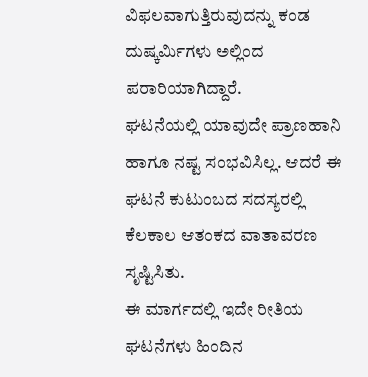ವಿಫಲವಾಗುತ್ತಿರುವುದನ್ನು ಕಂಡ ದುಷ್ಕರ್ಮಿಗಳು ಅಲ್ಲಿಂದ ಪರಾರಿಯಾಗಿದ್ದಾರೆ.
ಘಟನೆಯಲ್ಲಿ ಯಾವುದೇ ಪ್ರಾಣಹಾನಿ ಹಾಗೂ ನಷ್ಟ ಸಂಭವಿಸಿಲ್ಲ. ಆದರೆ ಈ ಘಟನೆ ಕುಟುಂಬದ ಸದಸ್ಯರಲ್ಲಿ ಕೆಲಕಾಲ ಆತಂಕದ ವಾತಾವರಣ ಸೃಷ್ಟಿಸಿತು.
ಈ ಮಾರ್ಗದಲ್ಲಿ ಇದೇ ರೀತಿಯ ಘಟನೆಗಳು ಹಿಂದಿನ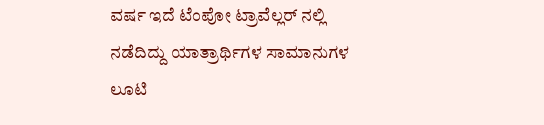ವರ್ಷ ಇದೆ ಟೆಂಪೋ ಟ್ರಾವೆಲ್ಲರ್ ನಲ್ಲಿ ನಡೆದಿದ್ದು ಯಾತ್ರಾರ್ಥಿಗಳ ಸಾಮಾನುಗಳ ಲೂಟಿ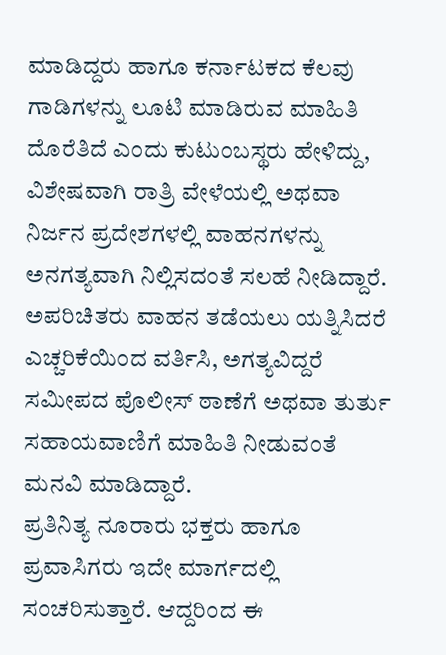ಮಾಡಿದ್ದರು ಹಾಗೂ ಕರ್ನಾಟಕದ ಕೆಲವು ಗಾಡಿಗಳನ್ನು ಲೂಟಿ ಮಾಡಿರುವ ಮಾಹಿತಿ ದೊರೆತಿದೆ ಎಂದು ಕುಟುಂಬಸ್ಥರು ಹೇಳಿದ್ದು, ವಿಶೇಷವಾಗಿ ರಾತ್ರಿ ವೇಳೆಯಲ್ಲಿ ಅಥವಾ ನಿರ್ಜನ ಪ್ರದೇಶಗಳಲ್ಲಿ ವಾಹನಗಳನ್ನು ಅನಗತ್ಯವಾಗಿ ನಿಲ್ಲಿಸದಂತೆ ಸಲಹೆ ನೀಡಿದ್ದಾರೆ.
ಅಪರಿಚಿತರು ವಾಹನ ತಡೆಯಲು ಯತ್ನಿಸಿದರೆ ಎಚ್ಚರಿಕೆಯಿಂದ ವರ್ತಿಸಿ, ಅಗತ್ಯವಿದ್ದರೆ ಸಮೀಪದ ಪೊಲೀಸ್ ಠಾಣೆಗೆ ಅಥವಾ ತುರ್ತು ಸಹಾಯವಾಣಿಗೆ ಮಾಹಿತಿ ನೀಡುವಂತೆ ಮನವಿ ಮಾಡಿದ್ದಾರೆ.
ಪ್ರತಿನಿತ್ಯ ನೂರಾರು ಭಕ್ತರು ಹಾಗೂ ಪ್ರವಾಸಿಗರು ಇದೇ ಮಾರ್ಗದಲ್ಲಿ ಸಂಚರಿಸುತ್ತಾರೆ. ಆದ್ದರಿಂದ ಈ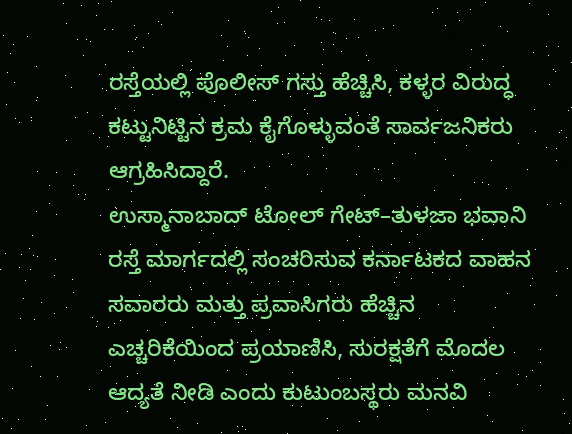ರಸ್ತೆಯಲ್ಲಿ ಪೊಲೀಸ್ ಗಸ್ತು ಹೆಚ್ಚಿಸಿ, ಕಳ್ಳರ ವಿರುದ್ಧ ಕಟ್ಟುನಿಟ್ಟಿನ ಕ್ರಮ ಕೈಗೊಳ್ಳುವಂತೆ ಸಾರ್ವಜನಿಕರು ಆಗ್ರಹಿಸಿದ್ದಾರೆ.
ಉಸ್ಮಾನಾಬಾದ್ ಟೋಲ್ ಗೇಟ್–ತುಳಜಾ ಭವಾನಿ ರಸ್ತೆ ಮಾರ್ಗದಲ್ಲಿ ಸಂಚರಿಸುವ ಕರ್ನಾಟಕದ ವಾಹನ ಸವಾರರು ಮತ್ತು ಪ್ರವಾಸಿಗರು ಹೆಚ್ಚಿನ ಎಚ್ಚರಿಕೆಯಿಂದ ಪ್ರಯಾಣಿಸಿ, ಸುರಕ್ಷತೆಗೆ ಮೊದಲ ಆದ್ಯತೆ ನೀಡಿ ಎಂದು ಕುಟುಂಬಸ್ಥರು ಮನವಿ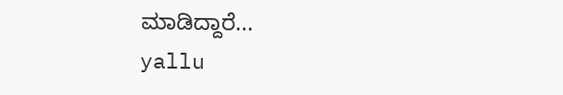ಮಾಡಿದ್ದಾರೆ...
yallu